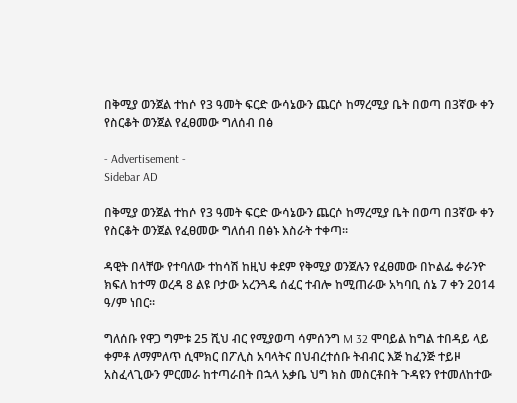በቅሚያ ወንጀል ተከሶ የ3 ዓመት ፍርድ ውሳኔውን ጨርሶ ከማረሚያ ቤት በወጣ በ3ኛው ቀን የስርቆት ወንጀል የፈፀመው ግለሰብ በፅ

- Advertisement -
Sidebar AD

በቅሚያ ወንጀል ተከሶ የ3 ዓመት ፍርድ ውሳኔውን ጨርሶ ከማረሚያ ቤት በወጣ በ3ኛው ቀን የስርቆት ወንጀል የፈፀመው ግለሰብ በፅኑ እስራት ተቀጣ።

ዳዊት በላቸው የተባለው ተከሳሽ ከዚህ ቀደም የቅሚያ ወንጀሉን የፈፀመው በኮልፌ ቀራንዮ ክፍለ ከተማ ወረዳ 8 ልዩ ቦታው አረንጓዴ ሰፈር ተብሎ ከሚጠራው አካባቢ ሰኔ 7 ቀን 2014 ዓ/ም ነበር።

ግለሰቡ የዋጋ ግምቱ 25 ሺህ ብር የሚያወጣ ሳምሰንግ M 32 ሞባይል ከግል ተበዳይ ላይ ቀምቶ ለማምለጥ ሲሞክር በፖሊስ አባላትና በህብረተሰቡ ትብብር እጅ ከፈንጅ ተይዞ አስፈላጊውን ምርመራ ከተጣራበት በኋላ አቃቤ ህግ ክስ መስርቶበት ጉዳዩን የተመለከተው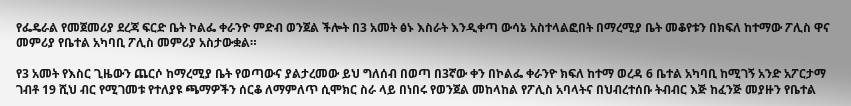የፌዴራል የመጀመሪያ ደረጃ ፍርድ ቤት ኮልፌ ቀራንዮ ምድብ ወንጀል ችሎት በ3 አመት ፅኑ እስራት እንዲቀጣ ውሳኔ አስተላልፎበት በማረሚያ ቤት መቆየቱን በክፍለ ከተማው ፖሊስ ዋና መምሪያ የቤተል አካባቢ ፖሊስ መምሪያ አስታውቋል።

የ3 አመት የእስር ጊዜውን ጨርሶ ከማረሚያ ቤት የወጣውና ያልታረመው ይህ ግለሰብ በወጣ በ3ኛው ቀን በኮልፌ ቀራንዮ ክፍለ ከተማ ወረዳ 6 ቤተል አካባቢ ከሚገኝ አንድ አፖርታማ ገብቶ 19 ሺህ ብር የሚገመቱ የተለያዩ ጫማዎችን ሰርቆ ለማምለጥ ሲሞክር ስራ ላይ በነበሩ የወንጀል መከላከል የፖሊስ አባላትና በህብረተሰቡ ትብብር እጅ ከፈንጅ መያዙን የቤተል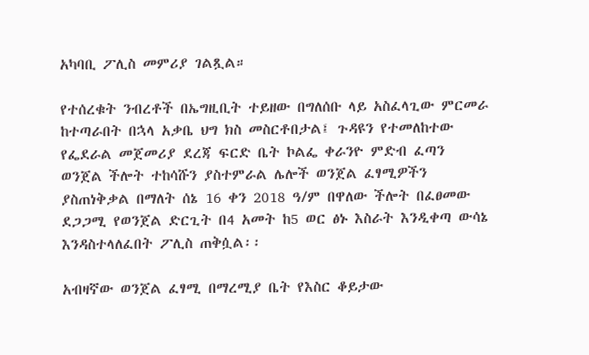አካባቢ ፖሊስ መምሪያ ገልጿል።

የተሰረቁት ንብረቶች በኤግዚቢት ተይዘው በግለሰቡ ላይ አስፈላጊው ምርመራ ከተጣራበት በኋላ አቃቤ ህግ ክስ መስርቶበታል፤ ጉዳዩን የተመለከተው የፌደራል መጀመሪያ ደረጃ ፍርድ ቤት ኮልፌ ቀራንዮ ምድብ ፈጣን ወንጀል ችሎት ተከሳሹን ያስተምራል ሌሎች ወንጀል ፈፃሚዎችን ያስጠነቅቃል በማለት ሰኔ 16 ቀን 2018 ዓ/ም በዋለው ችሎት በፈፀመው ደጋጋሚ የወንጀል ድርጊት በ4 አመት ከ5 ወር ፅኑ እስራት እንዲቀጣ ውሳኔ እንዳስተላለፈበት ፖሊስ ጠቅሷል፡፡

አብዛኛው ወንጀል ፈፃሚ በማረሚያ ቤት የእስር ቆይታው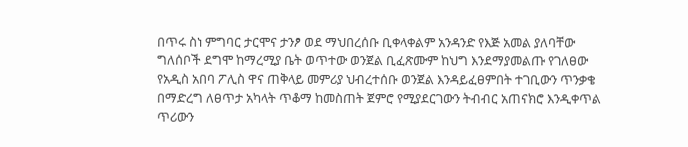በጥሩ ስነ ምግባር ታርሞና ታንፆ ወደ ማህበረሰቡ ቢቀላቀልም አንዳንድ የእጅ አመል ያለባቸው ግለሰቦች ደግሞ ከማረሚያ ቤት ወጥተው ወንጀል ቢፈጽሙም ከህግ እንደማያመልጡ የገለፀው የአዲስ አበባ ፖሊስ ዋና ጠቅላይ መምሪያ ህብረተሰቡ ወንጀል እንዳይፈፀምበት ተገቢውን ጥንቃቄ በማድረግ ለፀጥታ አካላት ጥቆማ ከመስጠት ጀምሮ የሚያደርገውን ትብብር አጠናክሮ እንዲቀጥል ጥሪውን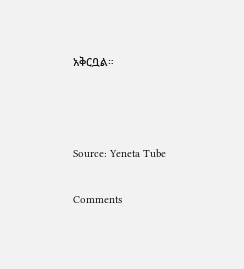አቅርቧል።



Source: Yeneta Tube

Comments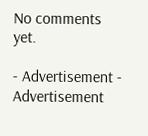No comments yet.

- Advertisement -
Advertisement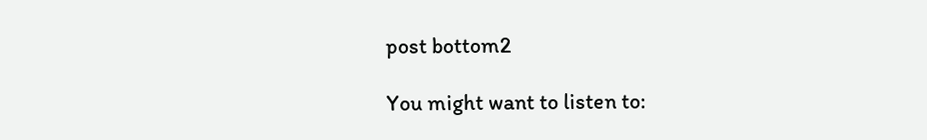post bottom2

You might want to listen to: